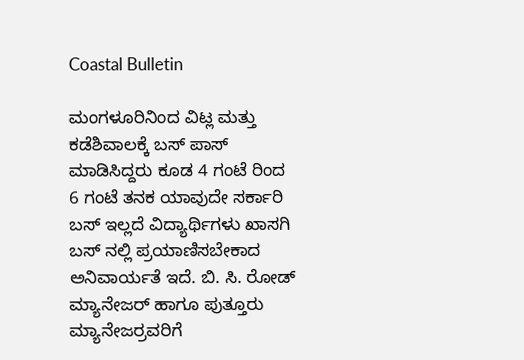Coastal Bulletin

ಮಂಗಳೂರಿನಿಂದ ವಿಟ್ಲ ಮತ್ತು ಕಡೆಶಿವಾಲಕ್ಕೆ ಬಸ್ ಪಾಸ್ ಮಾಡಿಸಿದ್ದರು ಕೂಡ 4 ಗಂಟೆ ರಿಂದ  6 ಗಂಟೆ ತನಕ ಯಾವುದೇ ಸರ್ಕಾರಿ ಬಸ್ ಇಲ್ಲದೆ ವಿದ್ಯಾರ್ಥಿಗಳು ಖಾಸಗಿ ಬಸ್ ನಲ್ಲಿ ಪ್ರಯಾಣಿಸಬೇಕಾದ ಅನಿವಾರ್ಯತೆ ಇದೆ. ಬಿ. ಸಿ. ರೋಡ್ ಮ್ಯಾನೇಜರ್ ಹಾಗೂ ಪುತ್ತೂರು ಮ್ಯಾನೇಜರ್ರವರಿಗೆ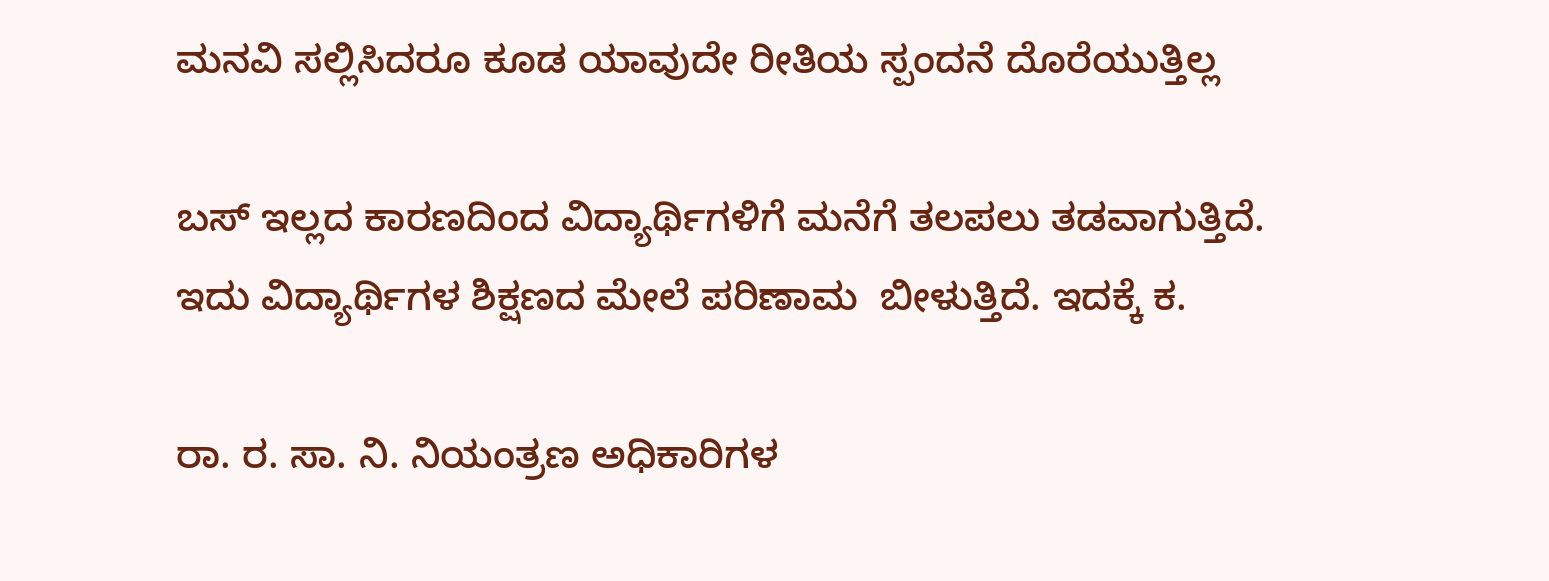ಮನವಿ ಸಲ್ಲಿಸಿದರೂ ಕೂಡ ಯಾವುದೇ ರೀತಿಯ ಸ್ಪಂದನೆ ದೊರೆಯುತ್ತಿಲ್ಲ

ಬಸ್ ಇಲ್ಲದ ಕಾರಣದಿಂದ ವಿದ್ಯಾರ್ಥಿಗಳಿಗೆ ಮನೆಗೆ ತಲಪಲು ತಡವಾಗುತ್ತಿದೆ. ಇದು ವಿದ್ಯಾರ್ಥಿಗಳ ಶಿಕ್ಷಣದ ಮೇಲೆ ಪರಿಣಾಮ  ಬೀಳುತ್ತಿದೆ. ಇದಕ್ಕೆ ಕ.

ರಾ. ರ. ಸಾ. ನಿ. ನಿಯಂತ್ರಣ ಅಧಿಕಾರಿಗಳ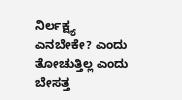ನಿರ್ಲಕ್ಷ್ಯ ಎನಬೇಕೇ? ಎಂದು ತೋಚುತ್ತಿಲ್ಲ ಎಂದು ಬೇಸತ್ತ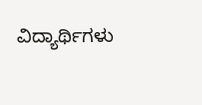ವಿದ್ಯಾರ್ಥಿಗಳು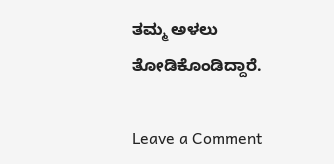ತಮ್ಮ ಅಳಲು ತೋಡಿಕೊಂಡಿದ್ದಾರೆ.

Leave a Comment